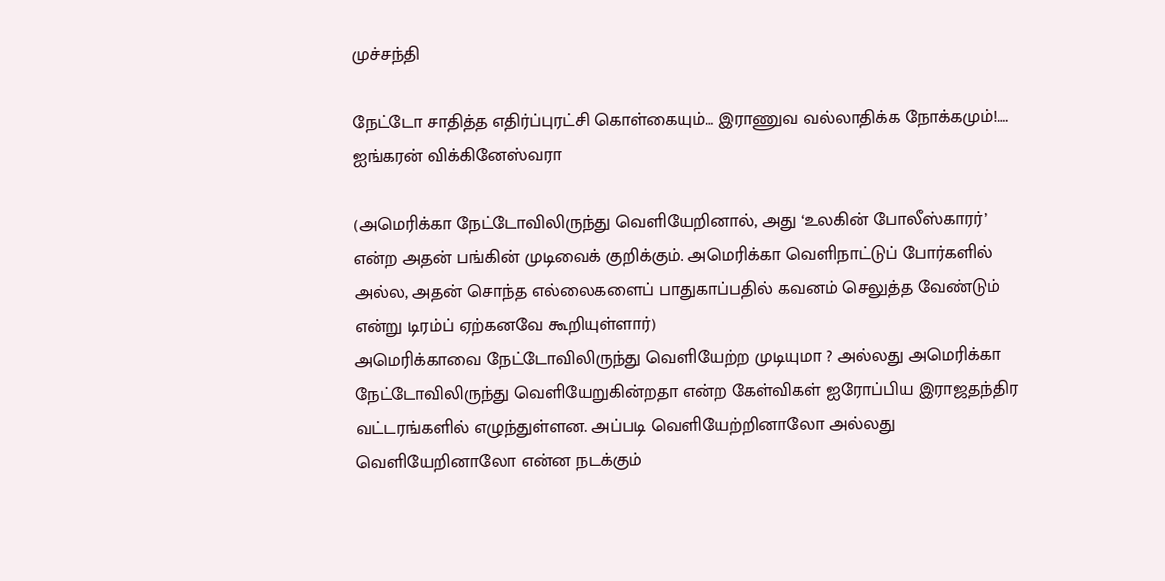முச்சந்தி

நேட்டோ சாதித்த எதிர்ப்புரட்சி கொள்கையும்… இராணுவ வல்லாதிக்க நோக்கமும்!…. ஐங்கரன் விக்கினேஸ்வரா

(அமெரிக்கா நேட்டோவிலிருந்து வெளியேறினால், அது ‘உலகின் போலீஸ்காரர்’ என்ற அதன் பங்கின் முடிவைக் குறிக்கும். அமெரிக்கா வெளிநாட்டுப் போர்களில் அல்ல, அதன் சொந்த எல்லைகளைப் பாதுகாப்பதில் கவனம் செலுத்த வேண்டும் என்று டிரம்ப் ஏற்கனவே கூறியுள்ளார்)
அமெரிக்காவை நேட்டோவிலிருந்து வெளியேற்ற முடியுமா ? அல்லது அமெரிக்கா நேட்டோவிலிருந்து வெளியேறுகின்றதா என்ற கேள்விகள் ஐரோப்பிய இராஜதந்திர வட்டரங்களில் எழுந்துள்ளன. அப்படி வெளியேற்றினாலோ அல்லது வெளியேறினாலோ என்ன நடக்கும்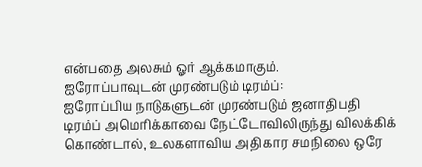என்பதை அலசும் ஓர் ஆக்கமாகும்.
ஐரோப்பாவுடன் முரண்படும் டிரம்ப்:
ஐரோப்பிய நாடுகளுடன் முரண்படும் ஜனாதிபதி டிரம்ப் அமெரிக்காவை நேட்டோவிலிருந்து விலக்கிக் கொண்டால், உலகளாவிய அதிகார சமநிலை ஒரே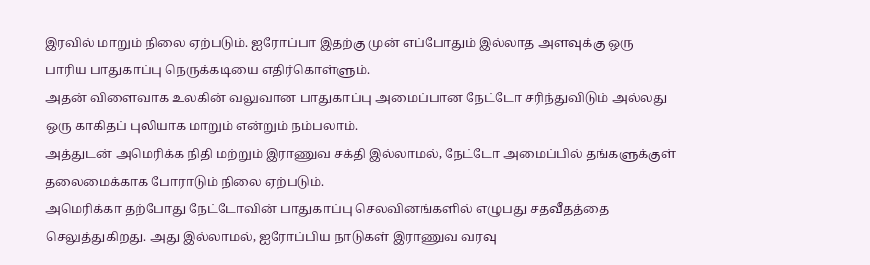இரவில் மாறும் நிலை ஏற்படும். ஐரோப்பா இதற்கு முன் எப்போதும் இல்லாத அளவுக்கு ஒரு பாரிய பாதுகாப்பு நெருக்கடியை எதிர்கொள்ளும்.
அதன் விளைவாக உலகின் வலுவான பாதுகாப்பு அமைப்பான நேட்டோ சரிந்துவிடும் அல்லது ஒரு காகிதப் புலியாக மாறும் என்றும் நம்பலாம்.
அத்துடன் அமெரிக்க நிதி மற்றும் இராணுவ சக்தி இல்லாமல், நேட்டோ அமைப்பில் தங்களுக்குள் தலைமைக்காக போராடும் நிலை ஏற்படும்.
அமெரிக்கா தற்போது நேட்டோவின் பாதுகாப்பு செலவினங்களில் எழுபது சதவீதத்தை செலுத்துகிறது. அது இல்லாமல், ஐரோப்பிய நாடுகள் இராணுவ வரவு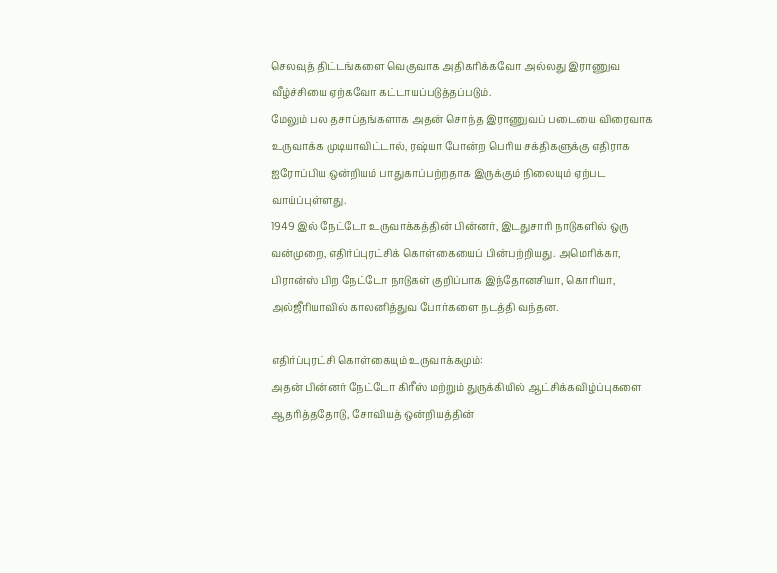செலவுத் திட்டங்களை வெகுவாக அதிகரிக்கவோ அல்லது இராணுவ வீழ்ச்சியை ஏற்கவோ கட்டாயப்படுத்தப்படும்.
மேலும் பல தசாப்தங்களாக அதன் சொந்த இராணுவப் படையை விரைவாக உருவாக்க முடியாவிட்டால், ரஷ்யா போன்ற பெரிய சக்திகளுக்கு எதிராக ஐரோப்பிய ஒன்றியம் பாதுகாப்பற்றதாக இருக்கும் நிலையும் ஏற்பட வாய்ப்புள்ளது.
1949 இல் நேட்டோ உருவாக்கத்தின் பின்னர், இடதுசாரி நாடுகளில் ஒரு வன்முறை, எதிர்ப்புரட்சிக் கொள்கையைப் பின்பற்றியது. அமெரிக்கா, பிரான்ஸ் பிற நேட்டோ நாடுகள் குறிப்பாக இந்தோனசியா, கொரியா, அல்ஜீரியாவில் காலனித்துவ போர்களை நடத்தி வந்தன.

எதிர்ப்புரட்சி கொள்கையும் உருவாக்கமும்:
அதன் பின்னர் நேட்டோ கிரீஸ் மற்றும் துருக்கியில் ஆட்சிக்கவிழ்ப்புகளை ஆதரித்ததோடு, சோவியத் ஒன்றியத்தின்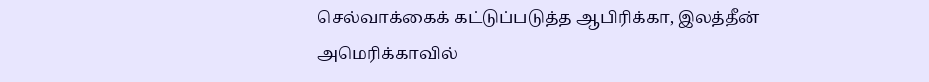செல்வாக்கைக் கட்டுப்படுத்த ஆபிரிக்கா, இலத்தீன் அமெரிக்காவில்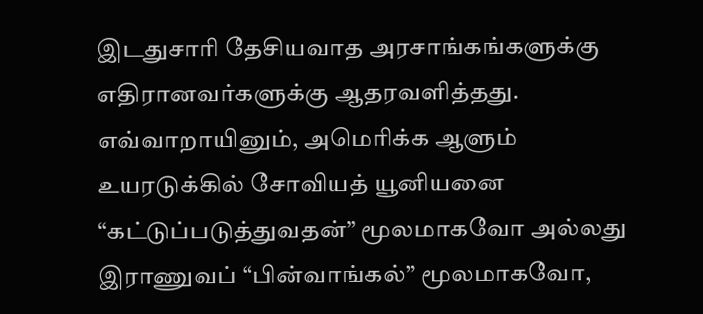இடதுசாரி தேசியவாத அரசாங்கங்களுக்கு எதிரானவர்களுக்கு ஆதரவளித்தது.
எவ்வாறாயினும், அமெரிக்க ஆளும் உயரடுக்கில் சோவியத் யூனியனை “கட்டுப்படுத்துவதன்” மூலமாகவோ அல்லது இராணுவப் “பின்வாங்கல்” மூலமாகவோ,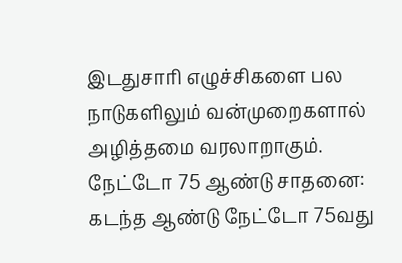இடதுசாரி எழுச்சிகளை பல நாடுகளிலும் வன்முறைகளால் அழித்தமை வரலாறாகும்.
நேட்டோ 75 ஆண்டு சாதனை:
கடந்த ஆண்டு நேட்டோ 75வது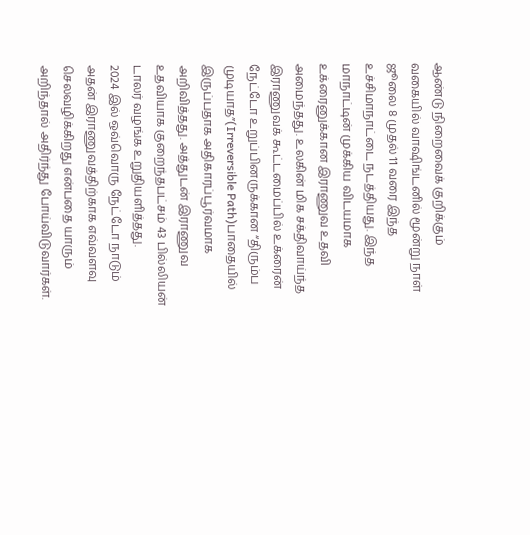ஆண்டு நிறைவைக் குறிக்கும் வகையில் வாஷிங்டனில் மூன்று நாள் ஜூலை 8 முதல் 11 வரை இந்த உச்சிமாநாட்டை நடத்தியது. இந்த மாநாட்டின் முக்கிய விடயமாக உக்ரைனுக்கான இராணுவ உதவி அமைந்தது. உலகின் மிக சக்திவாய்ந்த இராணுவக் கூட்டமைப்பில் உக்ரைன் நேட்டோ உறுப்பினருக்கான “திரும்ப முடியாத”(Irreversible Path)பாதையில் இருப்பதாக அதிகாரப்பூர்வமாக அறிவித்தது. அத்துடன் இராணுவ உதவியாக குறைந்தபட்சம் 43 பில்லியன் டாலர் வழங்க உறுதியளித்தது.
2024 இல் ஒவ்வொரு நேட்டோ நாடும் அதன் இராணுவத்திற்காக எவ்வளவு செலவழிக்கிறது என்பதை யாரும் அறிந்தால் அதிர்ந்து போய்விடுவார்கள்.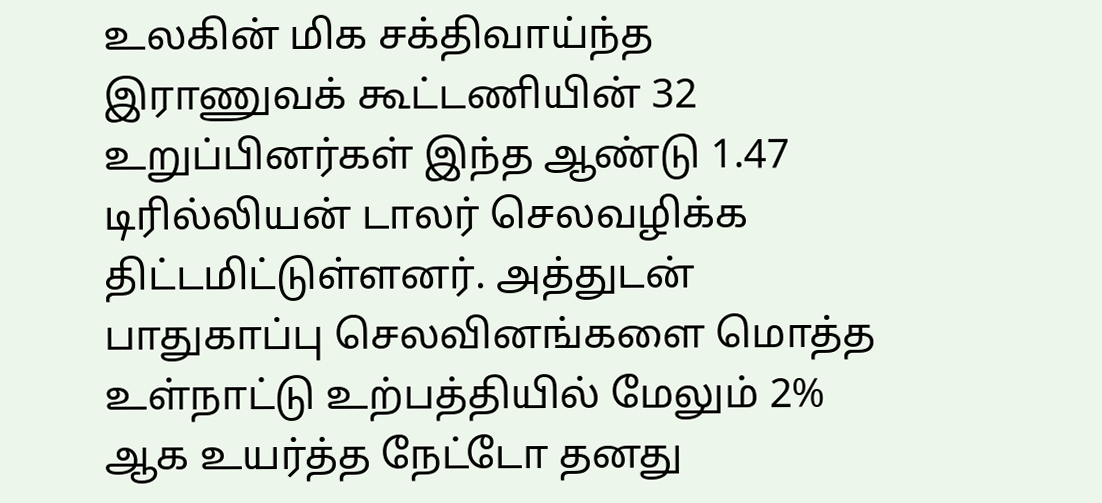உலகின் மிக சக்திவாய்ந்த இராணுவக் கூட்டணியின் 32 உறுப்பினர்கள் இந்த ஆண்டு 1.47 டிரில்லியன் டாலர் செலவழிக்க திட்டமிட்டுள்ளனர். அத்துடன் பாதுகாப்பு செலவினங்களை மொத்த உள்நாட்டு உற்பத்தியில் மேலும் 2% ஆக உயர்த்த நேட்டோ தனது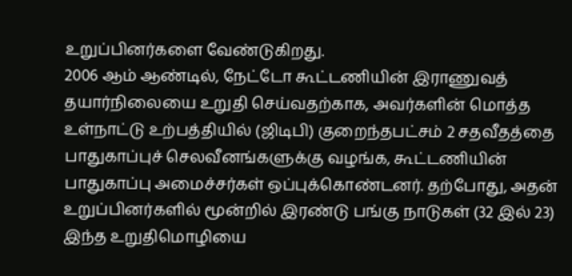உறுப்பினர்களை வேண்டுகிறது.
2006 ஆம் ஆண்டில், நேட்டோ கூட்டணியின் இராணுவத் தயார்நிலையை உறுதி செய்வதற்காக, அவர்களின் மொத்த உள்நாட்டு உற்பத்தியில் (ஜிடிபி) குறைந்தபட்சம் 2 சதவீதத்தை பாதுகாப்புச் செலவீனங்களுக்கு வழங்க, கூட்டணியின் பாதுகாப்பு அமைச்சர்கள் ஒப்புக்கொண்டனர். தற்போது, அதன் உறுப்பினர்களில் மூன்றில் இரண்டு பங்கு நாடுகள் (32 இல் 23) இந்த உறுதிமொழியை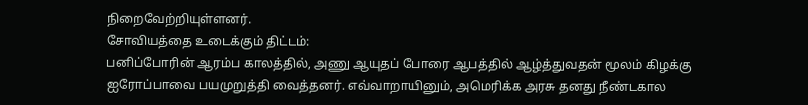நிறைவேற்றியுள்ளனர்.
சோவியத்தை உடைக்கும் திட்டம்:
பனிப்போரின் ஆரம்ப காலத்தில், அணு ஆயுதப் போரை ஆபத்தில் ஆழ்த்துவதன் மூலம் கிழக்கு ஐரோப்பாவை பயமுறுத்தி வைத்தனர். எவ்வாறாயினும், அமெரிக்க அரசு தனது நீண்டகால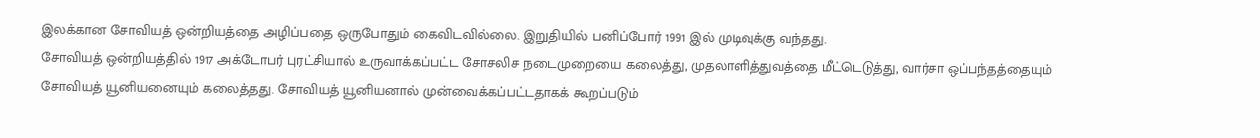இலக்கான சோவியத் ஒன்றியத்தை அழிப்பதை ஒருபோதும் கைவிடவில்லை. இறுதியில் பனிப்போர் 1991 இல் முடிவுக்கு வந்தது.
சோவியத் ஒன்றியத்தில் 1917 அக்டோபர் புரட்சியால் உருவாக்கப்பட்ட சோசலிச நடைமுறையை கலைத்து, முதலாளித்துவத்தை மீட்டெடுத்து, வார்சா ஒப்பந்தத்தையும் சோவியத் யூனியனையும் கலைத்தது. சோவியத் யூனியனால் முன்வைக்கப்பட்டதாகக் கூறப்படும்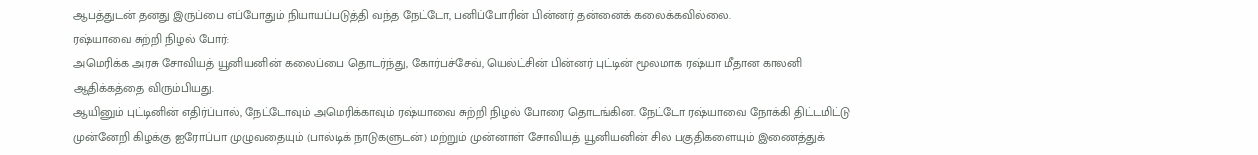ஆபத்துடன் தனது இருப்பை எப்போதும் நியாயப்படுத்தி வந்த நேட்டோ, பனிப்போரின் பின்னர் தன்னைக் கலைக்கவில்லை.
ரஷ்யாவை சுற்றி நிழல் போர்:
அமெரிக்க அரசு சோவியத் யூனியனின் கலைப்பை தொடர்ந்து, கோர்பச்சேவ், யெல்ட்சின் பின்னர் புட்டின் மூலமாக ரஷ்யா மீதான காலனி ஆதிக்கத்தை விரும்பியது.
ஆயினும் புட்டினின் எதிர்ப்பால், நேட்டோவும் அமெரிக்காவும் ரஷ்யாவை சுற்றி நிழல் போரை தொடங்கின. நேட்டோ ரஷ்யாவை நோக்கி திட்டமிட்டு முன்னேறி கிழக்கு ஐரோப்பா முழுவதையும் (பால்டிக் நாடுகளுடன்) மற்றும் முன்னாள் சோவியத் யூனியனின் சில பகுதிகளையும் இணைத்துக்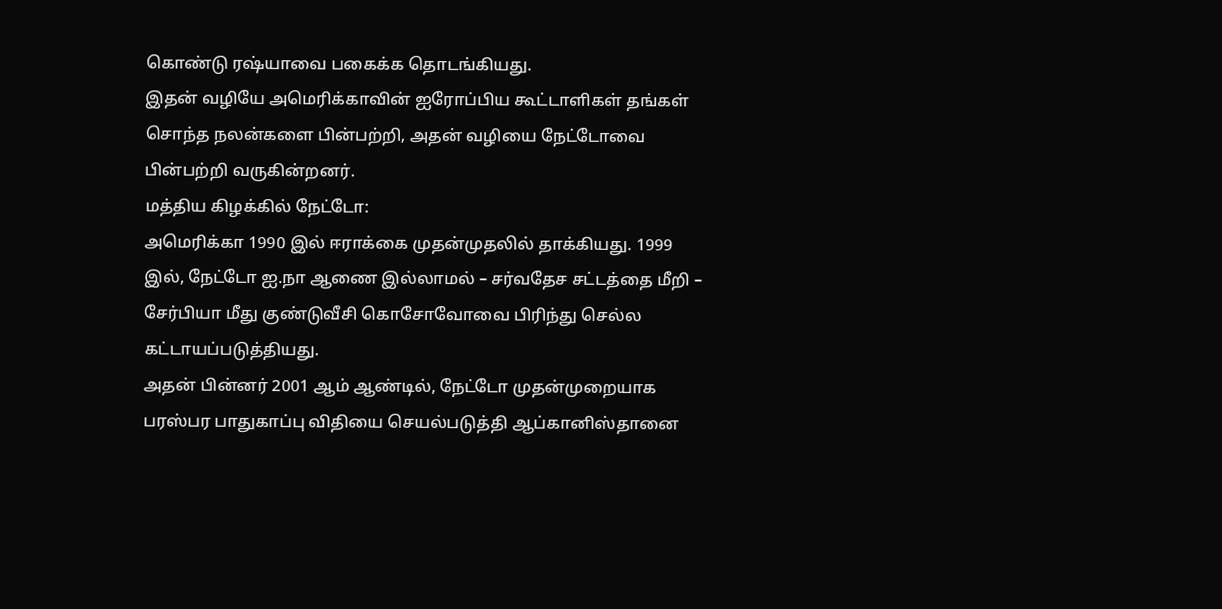கொண்டு ரஷ்யாவை பகைக்க தொடங்கியது.
இதன் வழியே அமெரிக்காவின் ஐரோப்பிய கூட்டாளிகள் தங்கள் சொந்த நலன்களை பின்பற்றி, அதன் வழியை நேட்டோவை பின்பற்றி வருகின்றனர்.
மத்திய கிழக்கில் நேட்டோ:
அமெரிக்கா 1990 இல் ஈராக்கை முதன்முதலில் தாக்கியது. 1999 இல், நேட்டோ ஐ.நா ஆணை இல்லாமல் – சர்வதேச சட்டத்தை மீறி – சேர்பியா மீது குண்டுவீசி கொசோவோவை பிரிந்து செல்ல கட்டாயப்படுத்தியது.
அதன் பின்னர் 2001 ஆம் ஆண்டில், நேட்டோ முதன்முறையாக பரஸ்பர பாதுகாப்பு விதியை செயல்படுத்தி ஆப்கானிஸ்தானை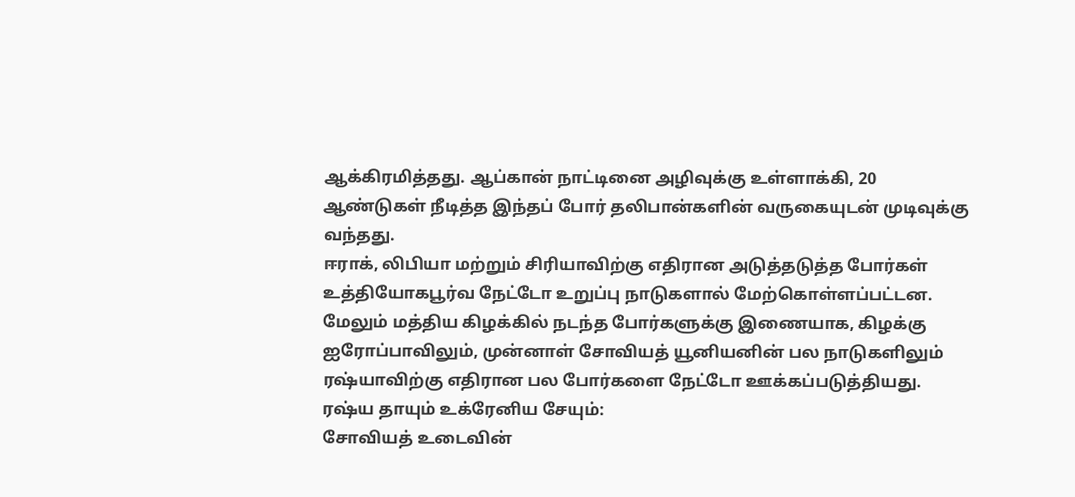ஆக்கிரமித்தது. ஆப்கான் நாட்டினை அழிவுக்கு உள்ளாக்கி, 20 ஆண்டுகள் நீடித்த இந்தப் போர் தலிபான்களின் வருகையுடன் முடிவுக்கு வந்தது.
ஈராக், லிபியா மற்றும் சிரியாவிற்கு எதிரான அடுத்தடுத்த போர்கள் உத்தியோகபூர்வ நேட்டோ உறுப்பு நாடுகளால் மேற்கொள்ளப்பட்டன. மேலும் மத்திய கிழக்கில் நடந்த போர்களுக்கு இணையாக, கிழக்கு ஐரோப்பாவிலும், முன்னாள் சோவியத் யூனியனின் பல நாடுகளிலும் ரஷ்யாவிற்கு எதிரான பல போர்களை நேட்டோ ஊக்கப்படுத்தியது.
ரஷ்ய தாயும் உக்ரேனிய சேயும்:
சோவியத் உடைவின்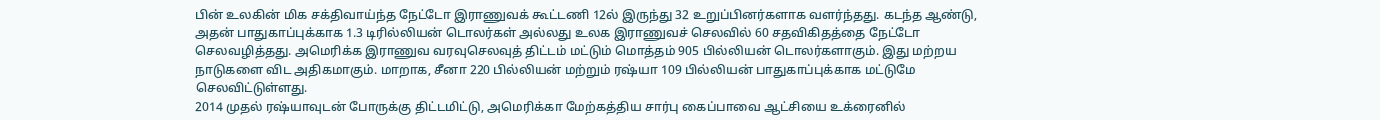பின் உலகின் மிக சக்திவாய்ந்த நேட்டோ இராணுவக் கூட்டணி 12ல் இருந்து 32 உறுப்பினர்களாக வளர்ந்தது. கடந்த ஆண்டு, அதன் பாதுகாப்புக்காக 1.3 டிரில்லியன் டொலர்கள் அல்லது உலக இராணுவச் செலவில் 60 சதவிகிதத்தை நேட்டோ செலவழித்தது. அமெரிக்க இராணுவ வரவுசெலவுத் திட்டம் மட்டும் மொத்தம் 905 பில்லியன் டொலர்களாகும். இது மற்றய நாடுகளை விட அதிகமாகும். மாறாக, சீனா 220 பில்லியன் மற்றும் ரஷ்யா 109 பில்லியன் பாதுகாப்புக்காக மட்டுமே செலவிட்டுள்ளது.
2014 முதல் ரஷ்யாவுடன் போருக்கு திட்டமிட்டு, அமெரிக்கா மேற்கத்திய சார்பு கைப்பாவை ஆட்சியை உக்ரைனில்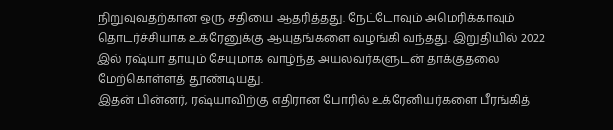நிறுவுவதற்கான ஒரு சதியை ஆதரித்தது. நேட்டோவும் அமெரிக்காவும் தொடர்ச்சியாக உக்ரேனுக்கு ஆயுதங்களை வழங்கி வந்தது. இறுதியில் 2022 இல் ரஷ்யா தாயும் சேயுமாக வாழ்ந்த அயலவர்களுடன் தாக்குதலை மேற்கொள்ளத் தூண்டியது.
இதன் பின்னர், ரஷ்யாவிற்கு எதிரான போரில் உக்ரேனியர்களை பீரங்கித்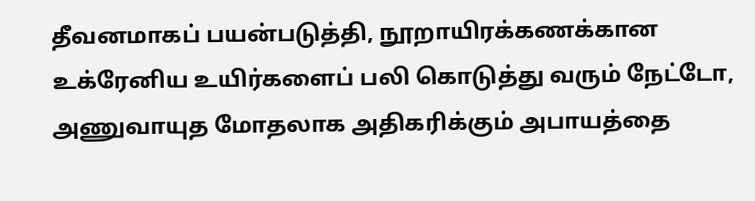தீவனமாகப் பயன்படுத்தி, நூறாயிரக்கணக்கான உக்ரேனிய உயிர்களைப் பலி கொடுத்து வரும் நேட்டோ, அணுவாயுத மோதலாக அதிகரிக்கும் அபாயத்தை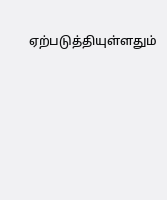ஏற்படுத்தியுள்ளதும்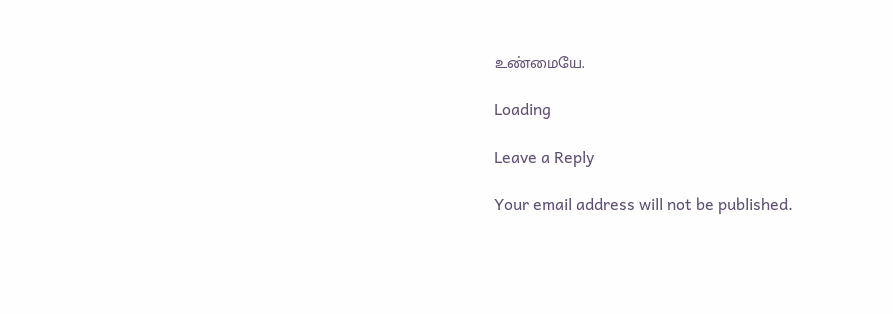உண்மையே.

Loading

Leave a Reply

Your email address will not be published.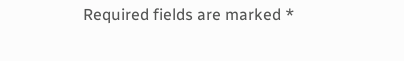Required fields are marked *